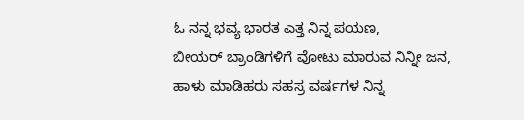ಓ ನನ್ನ ಭವ್ಯ ಭಾರತ ಎತ್ತ ನಿನ್ನ ಪಯಣ,
ಬೀಯರ್ ಬ್ರಾಂಡಿಗಳಿಗೆ ವೋಟು ಮಾರುವ ನಿನ್ನೀ ಜನ,
ಹಾಳು ಮಾಡಿಹರು ಸಹಸ್ರ ವರ್ಷಗಳ ನಿನ್ನ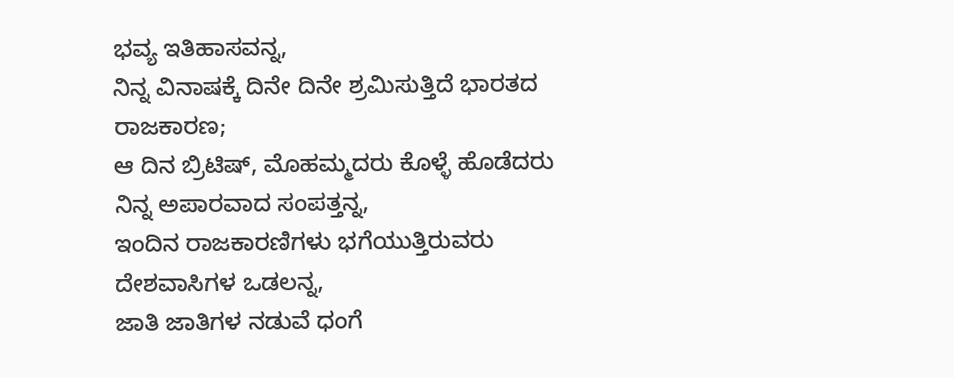ಭವ್ಯ ಇತಿಹಾಸವನ್ನ,
ನಿನ್ನ ವಿನಾಷಕ್ಕೆ ದಿನೇ ದಿನೇ ಶ್ರಮಿಸುತ್ತಿದೆ ಭಾರತದ ರಾಜಕಾರಣ;
ಆ ದಿನ ಬ್ರಿಟಿಷ್, ಮೊಹಮ್ಮದರು ಕೊಳ್ಳೆ ಹೊಡೆದರು ನಿನ್ನ ಅಪಾರವಾದ ಸಂಪತ್ತನ್ನ,
ಇಂದಿನ ರಾಜಕಾರಣಿಗಳು ಭಗೆಯುತ್ತಿರುವರು ದೇಶವಾಸಿಗಳ ಒಡಲನ್ನ,
ಜಾತಿ ಜಾತಿಗಳ ನಡುವೆ ಧಂಗೆ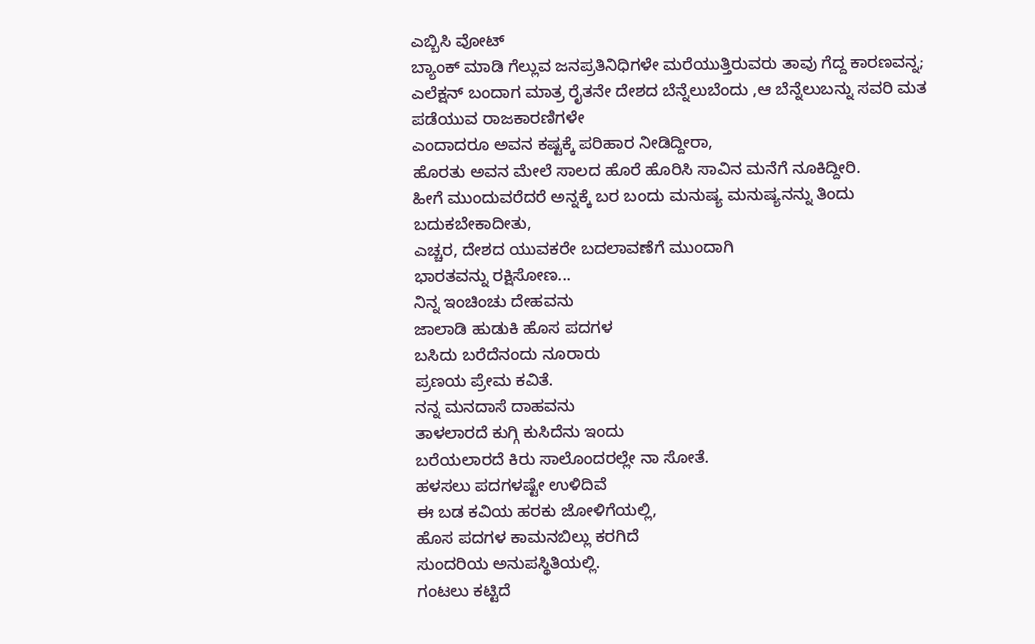ಎಬ್ಬಿಸಿ ವೋಟ್
ಬ್ಯಾಂಕ್ ಮಾಡಿ ಗೆಲ್ಲುವ ಜನಪ್ರತಿನಿಧಿಗಳೇ ಮರೆಯುತ್ತಿರುವರು ತಾವು ಗೆದ್ದ ಕಾರಣವನ್ನ;
ಎಲೆಕ್ಷನ್ ಬಂದಾಗ ಮಾತ್ರ ರೈತನೇ ದೇಶದ ಬೆನ್ನೆಲುಬೆಂದು ,ಆ ಬೆನ್ನೆಲುಬನ್ನು ಸವರಿ ಮತ ಪಡೆಯುವ ರಾಜಕಾರಣಿಗಳೇ
ಎಂದಾದರೂ ಅವನ ಕಷ್ಟಕ್ಕೆ ಪರಿಹಾರ ನೀಡಿದ್ದೀರಾ,
ಹೊರತು ಅವನ ಮೇಲೆ ಸಾಲದ ಹೊರೆ ಹೊರಿಸಿ ಸಾವಿನ ಮನೆಗೆ ನೂಕಿದ್ದೀರಿ.
ಹೀಗೆ ಮುಂದುವರೆದರೆ ಅನ್ನಕ್ಕೆ ಬರ ಬಂದು ಮನುಷ್ಯ ಮನುಷ್ಯನನ್ನು ತಿಂದು ಬದುಕಬೇಕಾದೀತು,
ಎಚ್ಚರ, ದೇಶದ ಯುವಕರೇ ಬದಲಾವಣೆಗೆ ಮುಂದಾಗಿ
ಭಾರತವನ್ನು ರಕ್ಷಿಸೋಣ...
ನಿನ್ನ ಇಂಚಿಂಚು ದೇಹವನು
ಜಾಲಾಡಿ ಹುಡುಕಿ ಹೊಸ ಪದಗಳ
ಬಸಿದು ಬರೆದೆನಂದು ನೂರಾರು
ಪ್ರಣಯ ಪ್ರೇಮ ಕವಿತೆ.
ನನ್ನ ಮನದಾಸೆ ದಾಹವನು
ತಾಳಲಾರದೆ ಕುಗ್ಗಿ ಕುಸಿದೆನು ಇಂದು
ಬರೆಯಲಾರದೆ ಕಿರು ಸಾಲೊಂದರಲ್ಲೇ ನಾ ಸೋತೆ.
ಹಳಸಲು ಪದಗಳಷ್ಟೇ ಉಳಿದಿವೆ
ಈ ಬಡ ಕವಿಯ ಹರಕು ಜೋಳಿಗೆಯಲ್ಲಿ,
ಹೊಸ ಪದಗಳ ಕಾಮನಬಿಲ್ಲು ಕರಗಿದೆ
ಸುಂದರಿಯ ಅನುಪಸ್ಥಿತಿಯಲ್ಲಿ.
ಗಂಟಲು ಕಟ್ಟಿದೆ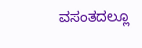ವಸಂತದಲ್ಲೂ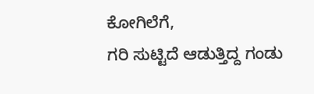ಕೋಗಿಲೆಗೆ,
ಗರಿ ಸುಟ್ಟಿದೆ ಆಡುತ್ತಿದ್ದ ಗಂಡು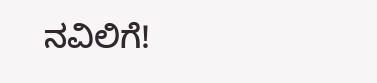ನವಿಲಿಗೆ!